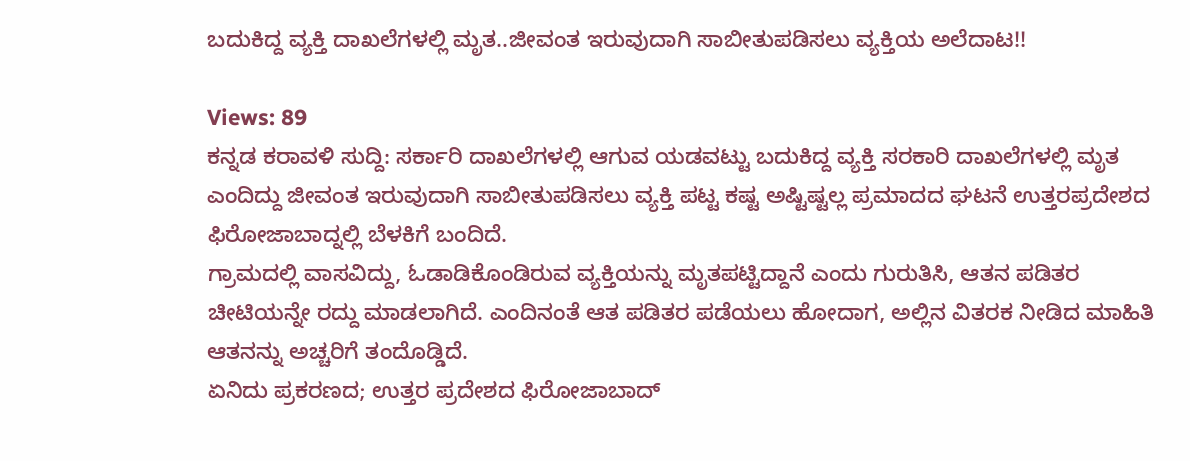ಬದುಕಿದ್ದ ವ್ಯಕ್ತಿ ದಾಖಲೆಗಳಲ್ಲಿ ಮೃತ..ಜೀವಂತ ಇರುವುದಾಗಿ ಸಾಬೀತುಪಡಿಸಲು ವ್ಯಕ್ತಿಯ ಅಲೆದಾಟ!!

Views: 89
ಕನ್ನಡ ಕರಾವಳಿ ಸುದ್ದಿ: ಸರ್ಕಾರಿ ದಾಖಲೆಗಳಲ್ಲಿ ಆಗುವ ಯಡವಟ್ಟು ಬದುಕಿದ್ದ ವ್ಯಕ್ತಿ ಸರಕಾರಿ ದಾಖಲೆಗಳಲ್ಲಿ ಮೃತ ಎಂದಿದ್ದು ಜೀವಂತ ಇರುವುದಾಗಿ ಸಾಬೀತುಪಡಿಸಲು ವ್ಯಕ್ತಿ ಪಟ್ಟ ಕಷ್ಟ ಅಷ್ಟಿಷ್ಟಲ್ಲ ಪ್ರಮಾದದ ಘಟನೆ ಉತ್ತರಪ್ರದೇಶದ ಫಿರೋಜಾಬಾದ್ನಲ್ಲಿ ಬೆಳಕಿಗೆ ಬಂದಿದೆ.
ಗ್ರಾಮದಲ್ಲಿ ವಾಸವಿದ್ದು, ಓಡಾಡಿಕೊಂಡಿರುವ ವ್ಯಕ್ತಿಯನ್ನು ಮೃತಪಟ್ಟಿದ್ದಾನೆ ಎಂದು ಗುರುತಿಸಿ, ಆತನ ಪಡಿತರ ಚೀಟಿಯನ್ನೇ ರದ್ದು ಮಾಡಲಾಗಿದೆ. ಎಂದಿನಂತೆ ಆತ ಪಡಿತರ ಪಡೆಯಲು ಹೋದಾಗ, ಅಲ್ಲಿನ ವಿತರಕ ನೀಡಿದ ಮಾಹಿತಿ ಆತನನ್ನು ಅಚ್ಚರಿಗೆ ತಂದೊಡ್ಡಿದೆ.
ಏನಿದು ಪ್ರಕರಣದ; ಉತ್ತರ ಪ್ರದೇಶದ ಫಿರೋಜಾಬಾದ್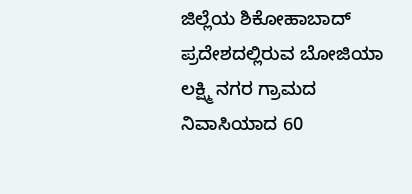ಜಿಲ್ಲೆಯ ಶಿಕೋಹಾಬಾದ್ ಪ್ರದೇಶದಲ್ಲಿರುವ ಬೋಜಿಯಾ ಲಕ್ಷ್ಮಿ ನಗರ ಗ್ರಾಮದ ನಿವಾಸಿಯಾದ 60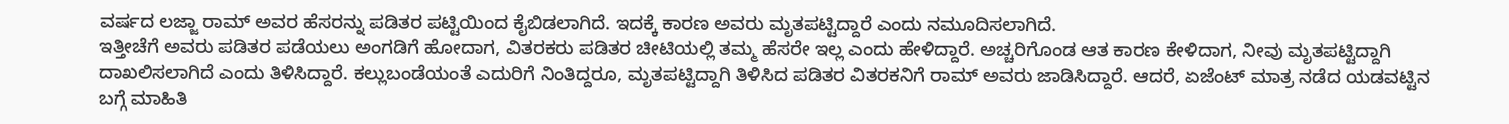ವರ್ಷದ ಲಜ್ಜಾ ರಾಮ್ ಅವರ ಹೆಸರನ್ನು ಪಡಿತರ ಪಟ್ಟಿಯಿಂದ ಕೈಬಿಡಲಾಗಿದೆ. ಇದಕ್ಕೆ ಕಾರಣ ಅವರು ಮೃತಪಟ್ಟಿದ್ದಾರೆ ಎಂದು ನಮೂದಿಸಲಾಗಿದೆ.
ಇತ್ತೀಚೆಗೆ ಅವರು ಪಡಿತರ ಪಡೆಯಲು ಅಂಗಡಿಗೆ ಹೋದಾಗ, ವಿತರಕರು ಪಡಿತರ ಚೀಟಿಯಲ್ಲಿ ತಮ್ಮ ಹೆಸರೇ ಇಲ್ಲ ಎಂದು ಹೇಳಿದ್ದಾರೆ. ಅಚ್ಚರಿಗೊಂಡ ಆತ ಕಾರಣ ಕೇಳಿದಾಗ, ನೀವು ಮೃತಪಟ್ಟಿದ್ದಾಗಿ ದಾಖಲಿಸಲಾಗಿದೆ ಎಂದು ತಿಳಿಸಿದ್ದಾರೆ. ಕಲ್ಲುಬಂಡೆಯಂತೆ ಎದುರಿಗೆ ನಿಂತಿದ್ದರೂ, ಮೃತಪಟ್ಟಿದ್ದಾಗಿ ತಿಳಿಸಿದ ಪಡಿತರ ವಿತರಕನಿಗೆ ರಾಮ್ ಅವರು ಜಾಡಿಸಿದ್ದಾರೆ. ಆದರೆ, ಏಜೆಂಟ್ ಮಾತ್ರ ನಡೆದ ಯಡವಟ್ಟಿನ ಬಗ್ಗೆ ಮಾಹಿತಿ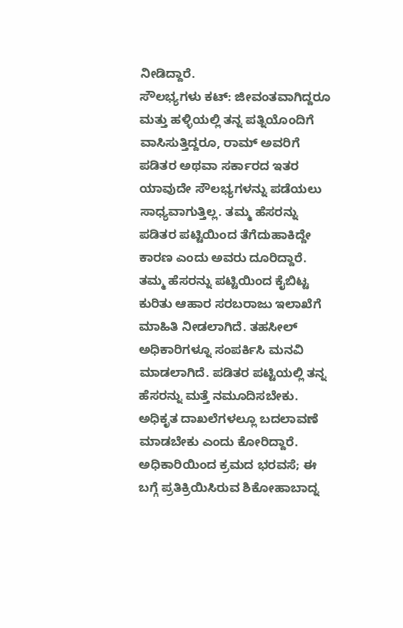ನೀಡಿದ್ದಾರೆ.
ಸೌಲಭ್ಯಗಳು ಕಟ್: ಜೀವಂತವಾಗಿದ್ದರೂ ಮತ್ತು ಹಳ್ಳಿಯಲ್ಲಿ ತನ್ನ ಪತ್ನಿಯೊಂದಿಗೆ ವಾಸಿಸುತ್ತಿದ್ದರೂ, ರಾಮ್ ಅವರಿಗೆ ಪಡಿತರ ಅಥವಾ ಸರ್ಕಾರದ ಇತರ ಯಾವುದೇ ಸೌಲಭ್ಯಗಳನ್ನು ಪಡೆಯಲು ಸಾಧ್ಯವಾಗುತ್ತಿಲ್ಲ. ತಮ್ಮ ಹೆಸರನ್ನು ಪಡಿತರ ಪಟ್ಟಿಯಿಂದ ತೆಗೆದುಹಾಕಿದ್ದೇ ಕಾರಣ ಎಂದು ಅವರು ದೂರಿದ್ದಾರೆ.
ತಮ್ಮ ಹೆಸರನ್ನು ಪಟ್ಟಿಯಿಂದ ಕೈಬಿಟ್ಟ ಕುರಿತು ಆಹಾರ ಸರಬರಾಜು ಇಲಾಖೆಗೆ ಮಾಹಿತಿ ನೀಡಲಾಗಿದೆ. ತಹಸೀಲ್ ಅಧಿಕಾರಿಗಳ್ನೂ ಸಂಪರ್ಕಿಸಿ ಮನವಿ ಮಾಡಲಾಗಿದೆ. ಪಡಿತರ ಪಟ್ಟಿಯಲ್ಲಿ ತನ್ನ ಹೆಸರನ್ನು ಮತ್ತೆ ನಮೂದಿಸಬೇಕು. ಅಧಿಕೃತ ದಾಖಲೆಗಳಲ್ಲೂ ಬದಲಾವಣೆ ಮಾಡಬೇಕು ಎಂದು ಕೋರಿದ್ದಾರೆ.
ಅಧಿಕಾರಿಯಿಂದ ಕ್ರಮದ ಭರವಸೆ; ಈ ಬಗ್ಗೆ ಪ್ರತಿಕ್ರಿಯಿಸಿರುವ ಶಿಕೋಹಾಬಾದ್ನ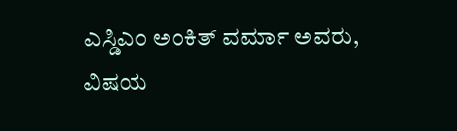ಎಸ್ಡಿಎಂ ಅಂಕಿತ್ ವರ್ಮಾ ಅವರು, ವಿಷಯ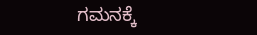ಗಮನಕ್ಕೆ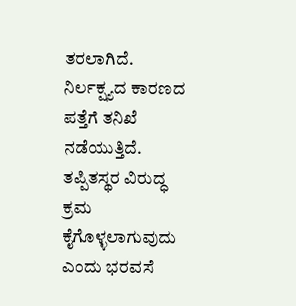ತರಲಾಗಿದೆ. ನಿರ್ಲಕ್ಷ್ಯದ ಕಾರಣದ ಪತ್ತೆಗೆ ತನಿಖೆ ನಡೆಯುತ್ತಿದೆ. ತಪ್ಪಿತಸ್ಥರ ವಿರುದ್ಧ ಕ್ರಮ ಕೈಗೊಳ್ಳಲಾಗುವುದು ಎಂದು ಭರವಸೆ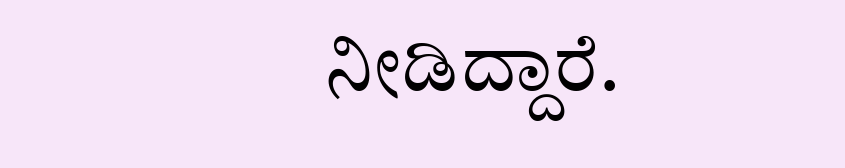ನೀಡಿದ್ದಾರೆ.